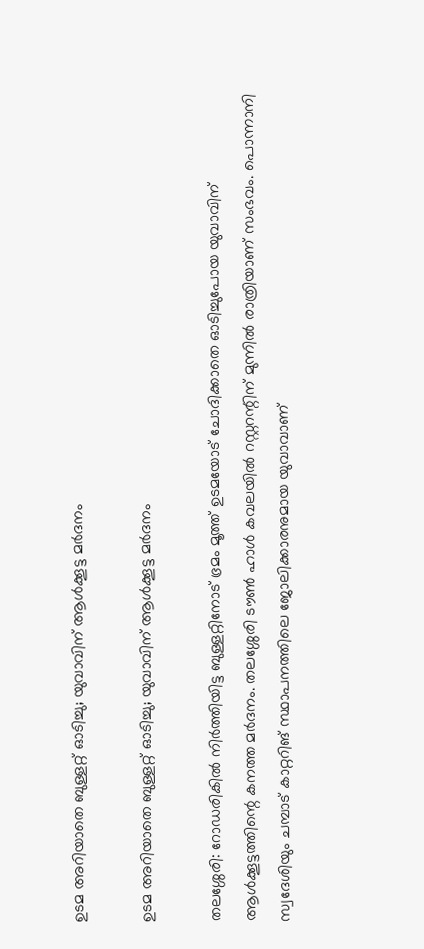ഉടമ അറിയാതെ ബുള്ളറ്റ് ഓടിച്ചു; യുവാവിന് ആൾക്കൂട്ട മർദനം

ഉടമ അറിയാതെ ബുള്ളറ്റ് ഓടിച്ചു; യുവാവിന് ആൾക്കൂട്ട മർദനം

തലശ്ശേരി: റോഡരികിൽ നിർത്തിയിട്ട ബുള്ളറ്റിനോട് ഭ്രമം മൂത്ത് ഉടമയോട് ചോദിക്കാതെ ഓടിച്ചുപോയ യുവാവിന് ആൾക്കൂട്ടത്തിന്റെ കനത്ത മർദനം. തലശ്ശേരി ടൗൺ ഹാൾ കവലയിൽ റസ്റ്ററന്റിന് മുന്നിൽ രാത്രിയാണ് സംഭവം. പൊന്നാനി സ്വദേശിയും ചമ്പാട് കാറ്ററിങ് സ്ഥാപനത്തിലെ ജോലിക്കാരനുമായ യുവാവാണ്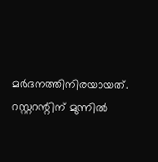മർദനത്തിനിരയായത്. റസ്റ്ററന്റിന് മുന്നിൽ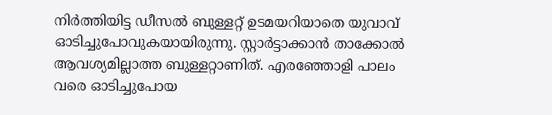നിർത്തിയിട്ട ഡീസൽ ബുള്ളറ്റ് ഉടമയറിയാതെ യുവാവ് ഓടിച്ചുപോവുകയായിരുന്നു. സ്റ്റാർട്ടാക്കാൻ താക്കോൽ ആവശ്യമില്ലാത്ത ബുള്ളറ്റാണിത്. എരഞ്ഞോളി പാലം വരെ ഓടിച്ചുപോയ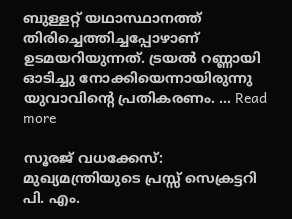ബുള്ളറ്റ് യഥാസ്ഥാനത്ത് തിരിച്ചെത്തിച്ചപ്പോഴാണ് ഉടമയറിയുന്നത്. ട്രയൽ റണ്ണായി ഓടിച്ചു നോക്കിയെന്നായിരുന്നു യുവാവിന്റെ പ്രതികരണം. … Read more

സൂരജ് വധക്കേസ്: മുഖ്യമന്ത്രിയുടെ പ്രസ്സ് സെക്രട്ടറി പി. എം.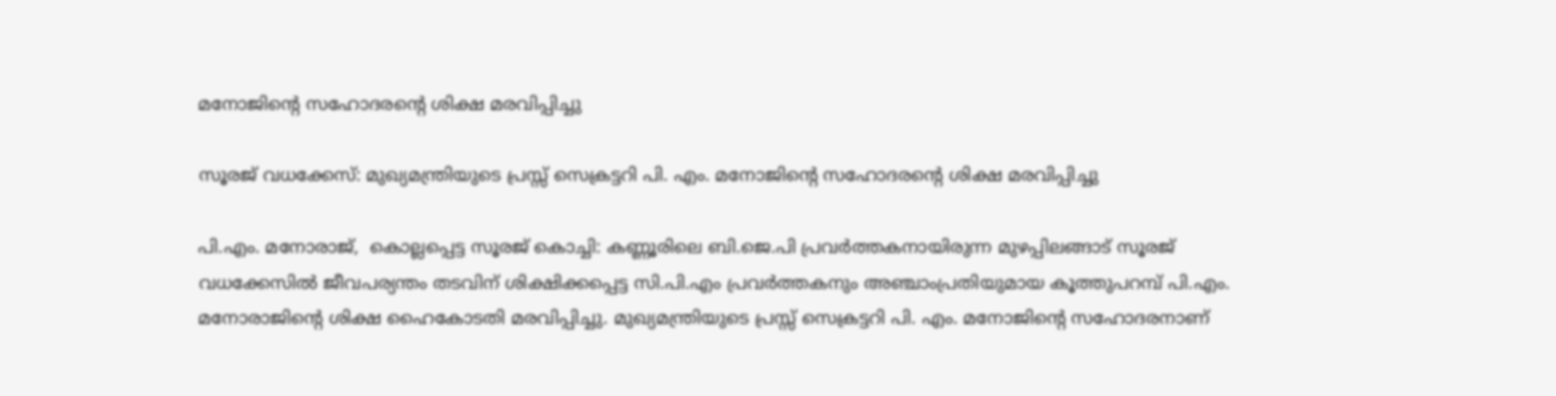മനോജിന്റെ സഹോദരന്റെ ശിക്ഷ മരവിപ്പിച്ചു

സൂരജ് വധക്കേസ്: മുഖ്യമന്ത്രിയുടെ പ്രസ്സ് സെക്രട്ടറി പി. എം. മനോജിന്റെ സഹോദരന്റെ ശിക്ഷ മരവിപ്പിച്ചു

പി.എം. മനോരാജ്,  കൊല്ലപ്പെട്ട സൂരജ് കൊച്ചി: കണ്ണൂരിലെ ബി.ജെ.പി പ്രവര്‍ത്തകനായിരുന്ന മുഴപ്പിലങ്ങാട് സൂരജ് വധക്കേസിൽ ജീവപര്യന്തം തടവിന് ശിക്ഷിക്കപ്പെട്ട സി.പി.എം പ്രവർത്തകനും അഞ്ചാംപ്രതിയുമായ കൂത്തുപറമ്പ് പി.എം. മനോരാജിന്റെ ശിക്ഷ ഹൈകോടതി മരവിപ്പിച്ചു. മുഖ്യമന്ത്രിയുടെ പ്രസ്സ് സെക്രട്ടറി പി. എം. മനോജിന്റെ സഹോദരനാണ്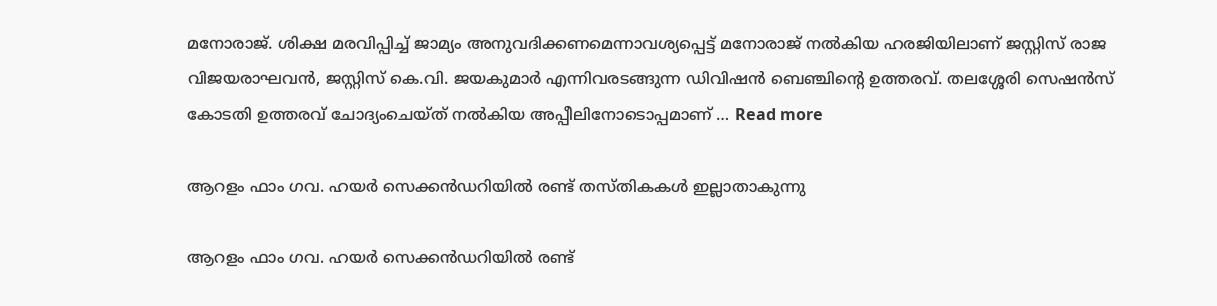മനോരാജ്. ശിക്ഷ മരവിപ്പിച്ച് ജാമ്യം അനുവദിക്കണമെന്നാവശ്യപ്പെട്ട് മനോരാജ് നൽകിയ ഹരജിയിലാണ് ജസ്റ്റിസ് രാജ വിജയരാഘവൻ, ജസ്റ്റിസ് കെ.വി. ജയകുമാർ എന്നിവരടങ്ങുന്ന ഡിവിഷൻ ബെഞ്ചിന്റെ ഉത്തരവ്. തലശ്ശേരി സെഷൻസ് കോടതി ഉത്തരവ് ചോദ്യംചെയ്ത് നൽകിയ അപ്പീലിനോടൊപ്പമാണ് … Read more

ആറളം ഫാം ഗവ. ഹയർ സെക്കൻഡറിയിൽ രണ്ട് തസ്തികകൾ ഇല്ലാതാകുന്നു

ആറളം ഫാം ഗവ. ഹയർ സെക്കൻഡറിയിൽ രണ്ട്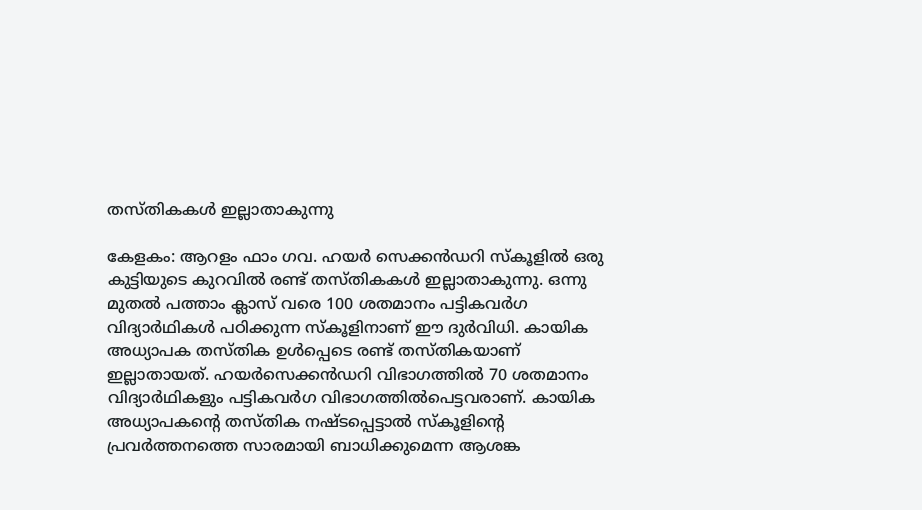തസ്തികകൾ ഇല്ലാതാകുന്നു

കേളകം: ആറളം ഫാം ഗവ. ഹയർ സെക്കൻഡറി സ്കൂളിൽ ഒരു കുട്ടിയുടെ കുറവിൽ രണ്ട് തസ്തികകൾ ഇല്ലാതാകുന്നു. ഒന്നു മുതൽ പത്താം ക്ലാസ് വരെ 100 ശതമാനം പട്ടികവർഗ വിദ്യാർഥികൾ പഠിക്കുന്ന സ്കൂളിനാണ് ഈ ദുർവിധി. കായിക അധ്യാപക തസ്തിക ഉൾപ്പെടെ രണ്ട് തസ്തികയാണ് ഇല്ലാതായത്. ഹയർസെക്കൻഡറി വിഭാഗത്തിൽ 70 ശതമാനം വിദ്യാർഥികളും പട്ടികവർഗ വിഭാഗത്തിൽപെട്ടവരാണ്. കായിക അധ്യാപകന്റെ തസ്തിക നഷ്ടപ്പെട്ടാൽ സ്കൂളിന്റെ പ്രവർത്തനത്തെ സാരമായി ബാധിക്കുമെന്ന ആശങ്ക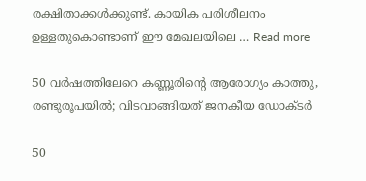രക്ഷിതാക്കൾക്കുണ്ട്. കായിക പരിശീലനം ഉള്ളതുകൊണ്ടാണ് ഈ മേഖലയിലെ … Read more

50 വർഷത്തിലേറെ കണ്ണൂരിന്റെ ആരോഗ്യം കാത്തു, രണ്ടുരൂപയിൽ; വിടവാങ്ങിയത് ജനകീയ ഡോക്ടർ

50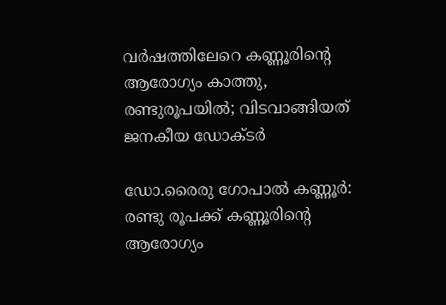വർഷത്തിലേറെ കണ്ണൂരിന്റെ ആരോഗ്യം കാത്തു, രണ്ടുരൂപയിൽ; വിടവാങ്ങിയത് ജനകീയ ഡോക്ടർ

ഡോ.രൈരു ഗോപാൽ കണ്ണൂർ: രണ്ടു രൂപക്ക് കണ്ണൂരിന്റെ ആരോഗ്യം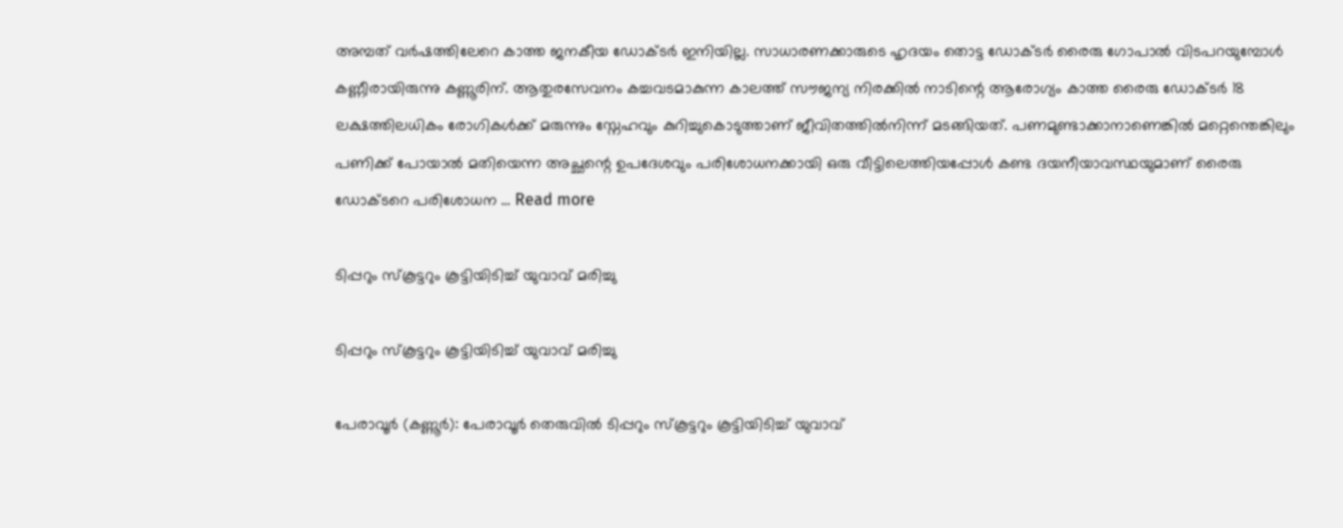അമ്പത് വർഷത്തിലേറെ കാത്ത ജനകീയ ഡോക്ടർ ഇനിയില്ല. സാധാരണക്കാരുടെ ഹൃദയം തൊട്ട ഡോക്ടർ രൈരു ഗോപാൽ വിടപറയുമ്പോൾ കണ്ണീരായിരുന്നു കണ്ണൂരിന്. ആതുരസേവനം കച്ചവടമാകുന്ന കാലത്ത് സൗജന്യ നിരക്കിൽ നാടിന്റെ ആരോഗ്യം കാത്ത രൈരു ഡോക്ടർ 18 ലക്ഷത്തിലധികം രോഗികൾക്ക് മരുന്നും സ്നേഹവും കുറിച്ചുകൊടുത്താണ് ജീവിതത്തിൽനിന്ന് മടങ്ങിയത്. പണമുണ്ടാക്കാനാണെങ്കിൽ മറ്റെന്തെങ്കിലും പണിക്ക് പോയാൽ മതിയെന്ന അച്ഛന്റെ ഉപദേശവും പരിശോധനക്കായി ഒരു വീട്ടിലെത്തിയപ്പോൾ കണ്ട ദയനീയാവസ്ഥയുമാണ് രൈരു ഡോക്ടറെ പരിശോധന … Read more

ടിപ്പറും സ്‌കൂട്ടറും കൂട്ടിയിടിച്ച് യുവാവ് മരിച്ചു

ടിപ്പറും സ്‌കൂട്ടറും കൂട്ടിയിടിച്ച് യുവാവ് മരിച്ചു

പേരാവൂർ (കണ്ണൂർ): പേരാവൂർ തെരുവിൽ ടിപ്പറും സ്‌കൂട്ടറും കൂട്ടിയിടിച്ച് യുവാവ്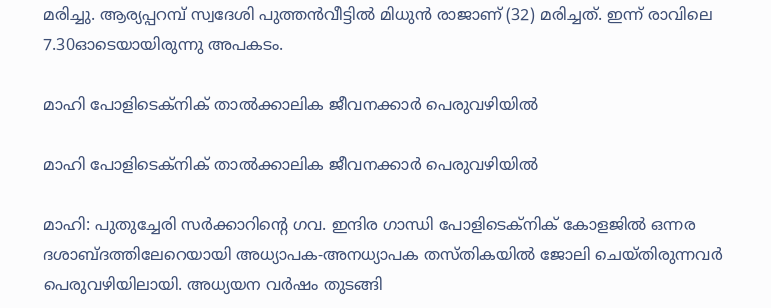മരിച്ചു. ആര്യപ്പറമ്പ് സ്വദേശി പുത്തൻവീട്ടിൽ മിധുൻ രാജാണ് (32) മരിച്ചത്. ഇന്ന് രാവിലെ 7.30ഓടെയായിരുന്നു അപകടം.

മാഹി പോളിടെക്നിക് താൽക്കാലിക ജീവനക്കാർ പെരുവഴിയിൽ

മാഹി പോളിടെക്നിക് താൽക്കാലിക ജീവനക്കാർ പെരുവഴിയിൽ

മാഹി: പുതുച്ചേരി സർക്കാറിന്റെ ഗവ. ഇന്ദിര ഗാന്ധി പോളിടെക്നിക് കോളജിൽ ഒന്നര ദശാബ്ദത്തിലേറെയായി അധ്യാപക-അനധ്യാപക തസ്തികയിൽ ജോലി ചെയ്തിരുന്നവർ പെരുവഴിയിലായി. അധ്യയന വർഷം തുടങ്ങി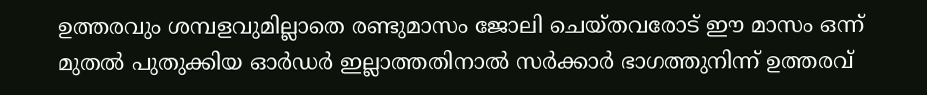ഉത്തരവും ശമ്പളവുമില്ലാതെ രണ്ടുമാസം ജോലി ചെയ്തവരോട് ഈ മാസം ഒന്ന് മുതൽ പുതുക്കിയ ഓർഡർ ഇല്ലാത്തതിനാൽ സർക്കാർ ഭാഗത്തുനിന്ന് ഉത്തരവ്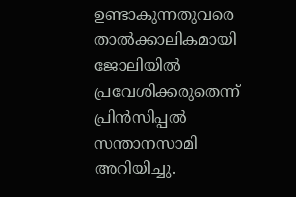ഉണ്ടാകുന്നതുവരെ താൽക്കാലികമായി ജോലിയിൽ പ്രവേശിക്കരുതെന്ന് പ്രിൻസിപ്പൽ സന്താനസാമി അറിയിച്ചു.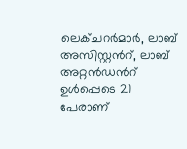ലെക്ചറർമാർ, ലാബ് അസിസ്റ്റൻറ്, ലാബ് അറ്റൻഡൻറ് ഉൾപ്പെടെ 21 പേരാണ്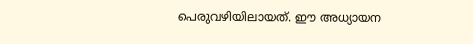പെരുവഴിയിലായത്. ഈ അധ്യായന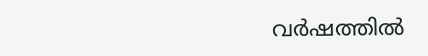വർഷത്തിൽ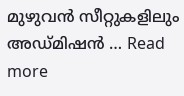മുഴുവൻ സീറ്റുകളിലും അഡ്മിഷൻ … Read more